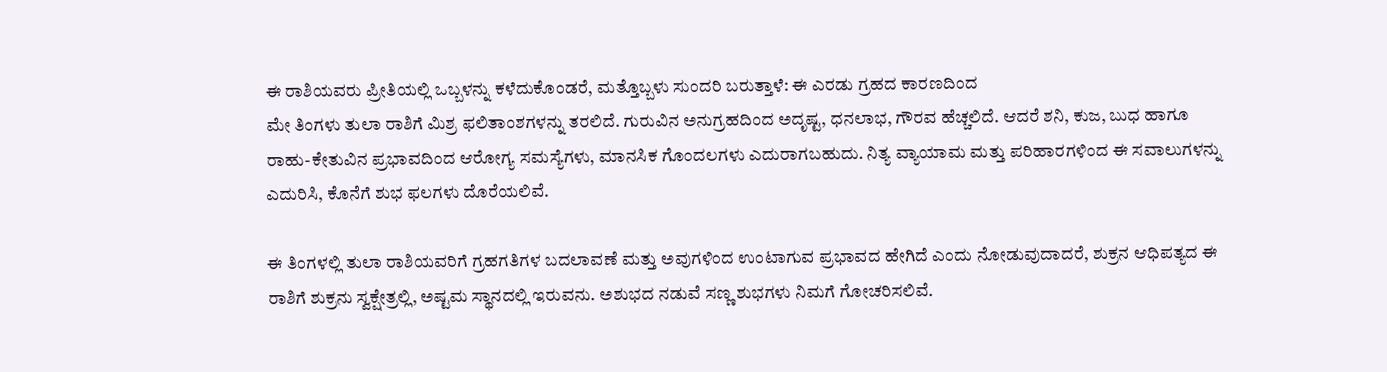ಈ ರಾಶಿಯವರು ಪ್ರೀತಿಯಲ್ಲಿ ಒಬ್ಬಳನ್ನು ಕಳೆದುಕೊಂಡರೆ, ಮತ್ತೊಬ್ಬಳು ಸುಂದರಿ ಬರುತ್ತಾಳೆ: ಈ ಎರಡು ಗ್ರಹದ ಕಾರಣದಿಂದ
ಮೇ ತಿಂಗಳು ತುಲಾ ರಾಶಿಗೆ ಮಿಶ್ರ ಫಲಿತಾಂಶಗಳನ್ನು ತರಲಿದೆ. ಗುರುವಿನ ಅನುಗ್ರಹದಿಂದ ಅದೃಷ್ಟ, ಧನಲಾಭ, ಗೌರವ ಹೆಚ್ಚಲಿದೆ. ಆದರೆ ಶನಿ, ಕುಜ, ಬುಧ ಹಾಗೂ ರಾಹು-ಕೇತುವಿನ ಪ್ರಭಾವದಿಂದ ಆರೋಗ್ಯ ಸಮಸ್ಯೆಗಳು, ಮಾನಸಿಕ ಗೊಂದಲಗಳು ಎದುರಾಗಬಹುದು. ನಿತ್ಯ ವ್ಯಾಯಾಮ ಮತ್ತು ಪರಿಹಾರಗಳಿಂದ ಈ ಸವಾಲುಗಳನ್ನು ಎದುರಿಸಿ, ಕೊನೆಗೆ ಶುಭ ಫಲಗಳು ದೊರೆಯಲಿವೆ.

ಈ ತಿಂಗಳಲ್ಲಿ ತುಲಾ ರಾಶಿಯವರಿಗೆ ಗ್ರಹಗತಿಗಳ ಬದಲಾವಣೆ ಮತ್ತು ಅವುಗಳಿಂದ ಉಂಟಾಗುವ ಪ್ರಭಾವದ ಹೇಗಿದೆ ಎಂದು ನೋಡುವುದಾದರೆ, ಶುಕ್ರನ ಆಧಿಪತ್ಯದ ಈ ರಾಶಿಗೆ ಶುಕ್ರನು ಸ್ವಕ್ಷೇತ್ರಲ್ಲಿ, ಅಷ್ಟಮ ಸ್ಥಾನದಲ್ಲಿ ಇರುವನು. ಅಶುಭದ ನಡುವೆ ಸಣ್ಣ ಶುಭಗಳು ನಿಮಗೆ ಗೋಚರಿಸಲಿವೆ.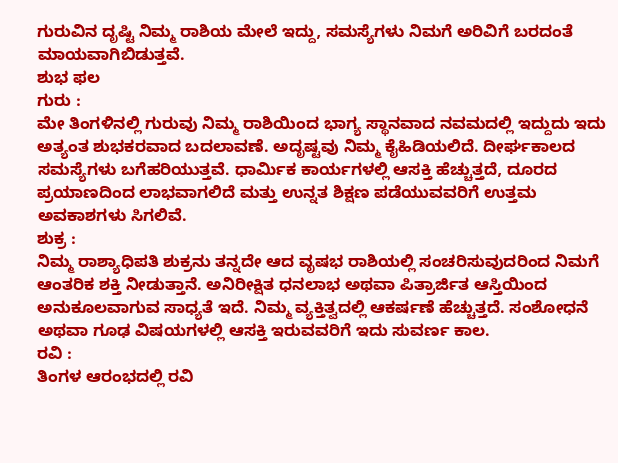ಗುರುವಿನ ದೃಷ್ಟಿ ನಿಮ್ಮ ರಾಶಿಯ ಮೇಲೆ ಇದ್ದು, ಸಮಸ್ಯೆಗಳು ನಿಮಗೆ ಅರಿವಿಗೆ ಬರದಂತೆ ಮಾಯವಾಗಿಬಿಡುತ್ತವೆ.
ಶುಭ ಫಲ
ಗುರು :
ಮೇ ತಿಂಗಳಿನಲ್ಲಿ ಗುರುವು ನಿಮ್ಮ ರಾಶಿಯಿಂದ ಭಾಗ್ಯ ಸ್ಥಾನವಾದ ನವಮದಲ್ಲಿ ಇದ್ದುದು ಇದು ಅತ್ಯಂತ ಶುಭಕರವಾದ ಬದಲಾವಣೆ. ಅದೃಷ್ಟವು ನಿಮ್ಮ ಕೈಹಿಡಿಯಲಿದೆ. ದೀರ್ಘಕಾಲದ ಸಮಸ್ಯೆಗಳು ಬಗೆಹರಿಯುತ್ತವೆ. ಧಾರ್ಮಿಕ ಕಾರ್ಯಗಳಲ್ಲಿ ಆಸಕ್ತಿ ಹೆಚ್ಚುತ್ತದೆ, ದೂರದ ಪ್ರಯಾಣದಿಂದ ಲಾಭವಾಗಲಿದೆ ಮತ್ತು ಉನ್ನತ ಶಿಕ್ಷಣ ಪಡೆಯುವವರಿಗೆ ಉತ್ತಮ ಅವಕಾಶಗಳು ಸಿಗಲಿವೆ.
ಶುಕ್ರ :
ನಿಮ್ಮ ರಾಶ್ಯಾಧಿಪತಿ ಶುಕ್ರನು ತನ್ನದೇ ಆದ ವೃಷಭ ರಾಶಿಯಲ್ಲಿ ಸಂಚರಿಸುವುದರಿಂದ ನಿಮಗೆ ಆಂತರಿಕ ಶಕ್ತಿ ನೀಡುತ್ತಾನೆ. ಅನಿರೀಕ್ಷಿತ ಧನಲಾಭ ಅಥವಾ ಪಿತ್ರಾರ್ಜಿತ ಆಸ್ತಿಯಿಂದ ಅನುಕೂಲವಾಗುವ ಸಾಧ್ಯತೆ ಇದೆ. ನಿಮ್ಮ ವ್ಯಕ್ತಿತ್ವದಲ್ಲಿ ಆಕರ್ಷಣೆ ಹೆಚ್ಚುತ್ತದೆ. ಸಂಶೋಧನೆ ಅಥವಾ ಗೂಢ ವಿಷಯಗಳಲ್ಲಿ ಆಸಕ್ತಿ ಇರುವವರಿಗೆ ಇದು ಸುವರ್ಣ ಕಾಲ.
ರವಿ :
ತಿಂಗಳ ಆರಂಭದಲ್ಲಿ ರವಿ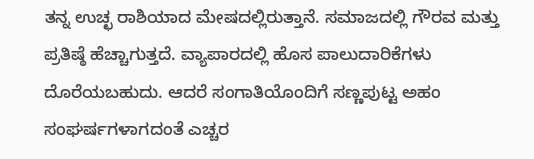ತನ್ನ ಉಚ್ಛ ರಾಶಿಯಾದ ಮೇಷದಲ್ಲಿರುತ್ತಾನೆ. ಸಮಾಜದಲ್ಲಿ ಗೌರವ ಮತ್ತು ಪ್ರತಿಷ್ಠೆ ಹೆಚ್ಚಾಗುತ್ತದೆ. ವ್ಯಾಪಾರದಲ್ಲಿ ಹೊಸ ಪಾಲುದಾರಿಕೆಗಳು ದೊರೆಯಬಹುದು. ಆದರೆ ಸಂಗಾತಿಯೊಂದಿಗೆ ಸಣ್ಣಪುಟ್ಟ ಅಹಂ ಸಂಘರ್ಷಗಳಾಗದಂತೆ ಎಚ್ಚರ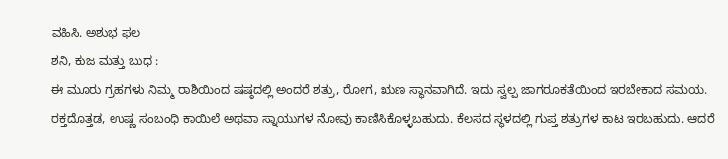ವಹಿಸಿ. ಅಶುಭ ಫಲ
ಶನಿ, ಕುಜ ಮತ್ತು ಬುಧ :
ಈ ಮೂರು ಗ್ರಹಗಳು ನಿಮ್ಮ ರಾಶಿಯಿಂದ ಷಷ್ಠದಲ್ಲಿ ಅಂದರೆ ಶತ್ರು, ರೋಗ, ಋಣ ಸ್ಥಾನವಾಗಿದೆ. ಇದು ಸ್ವಲ್ಪ ಜಾಗರೂಕತೆಯಿಂದ ಇರಬೇಕಾದ ಸಮಯ. ರಕ್ತದೊತ್ತಡ, ಉಷ್ಣ ಸಂಬಂಧಿ ಕಾಯಿಲೆ ಅಥವಾ ಸ್ನಾಯುಗಳ ನೋವು ಕಾಣಿಸಿಕೊಳ್ಳಬಹುದು. ಕೆಲಸದ ಸ್ಥಳದಲ್ಲಿ ಗುಪ್ತ ಶತ್ರುಗಳ ಕಾಟ ಇರಬಹುದು. ಆದರೆ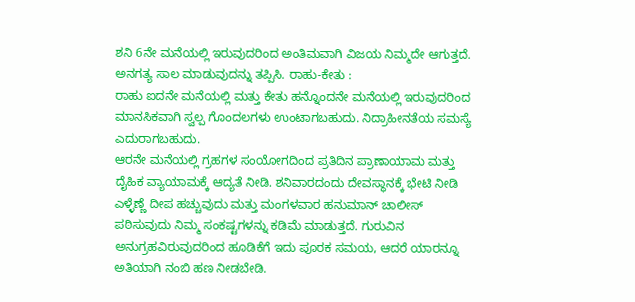ಶನಿ 6ನೇ ಮನೆಯಲ್ಲಿ ಇರುವುದರಿಂದ ಅಂತಿಮವಾಗಿ ವಿಜಯ ನಿಮ್ಮದೇ ಆಗುತ್ತದೆ. ಅನಗತ್ಯ ಸಾಲ ಮಾಡುವುದನ್ನು ತಪ್ಪಿಸಿ. ರಾಹು-ಕೇತು :
ರಾಹು ಐದನೇ ಮನೆಯಲ್ಲಿ ಮತ್ತು ಕೇತು ಹನ್ನೊಂದನೇ ಮನೆಯಲ್ಲಿ ಇರುವುದರಿಂದ ಮಾನಸಿಕವಾಗಿ ಸ್ವಲ್ಪ ಗೊಂದಲಗಳು ಉಂಟಾಗಬಹುದು. ನಿದ್ರಾಹೀನತೆಯ ಸಮಸ್ಯೆ ಎದುರಾಗಬಹುದು.
ಆರನೇ ಮನೆಯಲ್ಲಿ ಗ್ರಹಗಳ ಸಂಯೋಗದಿಂದ ಪ್ರತಿದಿನ ಪ್ರಾಣಾಯಾಮ ಮತ್ತು ದೈಹಿಕ ವ್ಯಾಯಾಮಕ್ಕೆ ಆದ್ಯತೆ ನೀಡಿ. ಶನಿವಾರದಂದು ದೇವಸ್ಥಾನಕ್ಕೆ ಭೇಟಿ ನೀಡಿ ಎಳ್ಳೆಣ್ಣೆ ದೀಪ ಹಚ್ಚುವುದು ಮತ್ತು ಮಂಗಳವಾರ ಹನುಮಾನ್ ಚಾಲೀಸ್ ಪಠಿಸುವುದು ನಿಮ್ಮ ಸಂಕಷ್ಟಗಳನ್ನು ಕಡಿಮೆ ಮಾಡುತ್ತದೆ. ಗುರುವಿನ ಅನುಗ್ರಹವಿರುವುದರಿಂದ ಹೂಡಿಕೆಗೆ ಇದು ಪೂರಕ ಸಮಯ, ಆದರೆ ಯಾರನ್ನೂ ಅತಿಯಾಗಿ ನಂಬಿ ಹಣ ನೀಡಬೇಡಿ.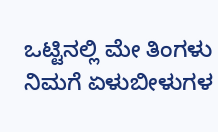ಒಟ್ಟಿನಲ್ಲಿ ಮೇ ತಿಂಗಳು ನಿಮಗೆ ಏಳುಬೀಳುಗಳ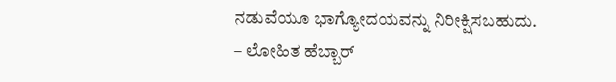ನಡುವೆಯೂ ಭಾಗ್ಯೋದಯವನ್ನು ನಿರೀಕ್ಷಿಸಬಹುದು.
– ಲೋಹಿತ ಹೆಬ್ಬಾರ್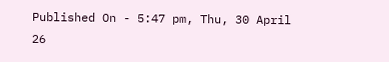Published On - 5:47 pm, Thu, 30 April 26